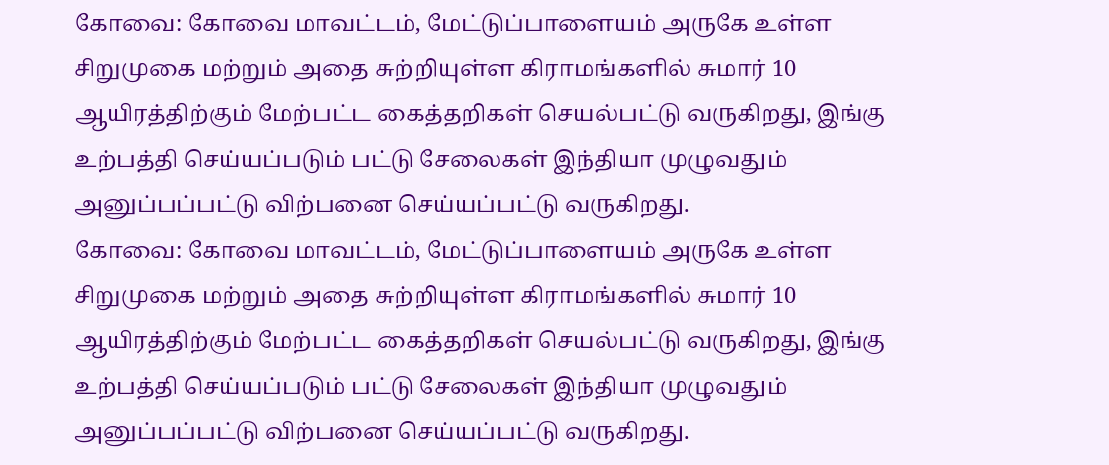கோவை: கோவை மாவட்டம், மேட்டுப்பாளையம் அருகே உள்ள சிறுமுகை மற்றும் அதை சுற்றியுள்ள கிராமங்களில் சுமார் 10 ஆயிரத்திற்கும் மேற்பட்ட கைத்தறிகள் செயல்பட்டு வருகிறது, இங்கு உற்பத்தி செய்யப்படும் பட்டு சேலைகள் இந்தியா முழுவதும் அனுப்பப்பட்டு விற்பனை செய்யப்பட்டு வருகிறது.
கோவை: கோவை மாவட்டம், மேட்டுப்பாளையம் அருகே உள்ள சிறுமுகை மற்றும் அதை சுற்றியுள்ள கிராமங்களில் சுமார் 10 ஆயிரத்திற்கும் மேற்பட்ட கைத்தறிகள் செயல்பட்டு வருகிறது, இங்கு உற்பத்தி செய்யப்படும் பட்டு சேலைகள் இந்தியா முழுவதும் அனுப்பப்பட்டு விற்பனை செய்யப்பட்டு வருகிறது.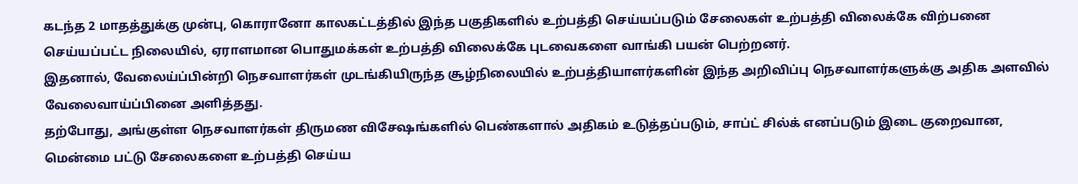கடந்த 2 மாதத்துக்கு முன்பு, கொரானோ காலகட்டத்தில் இந்த பகுதிகளில் உற்பத்தி செய்யப்படும் சேலைகள் உற்பத்தி விலைக்கே விற்பனை செய்யப்பட்ட நிலையில், ஏராளமான பொதுமக்கள் உற்பத்தி விலைக்கே புடவைகளை வாங்கி பயன் பெற்றனர்.
இதனால், வேலைய்ப்பின்றி நெசவாளர்கள் முடங்கியிருந்த சூழ்நிலையில் உற்பத்தியாளர்களின் இந்த அறிவிப்பு நெசவாளர்களுக்கு அதிக அளவில் வேலைவாய்ப்பினை அளித்தது.
தற்போது, அங்குள்ள நெசவாளர்கள் திருமண விசேஷங்களில் பெண்களால் அதிகம் உடுத்தப்படும், சாப்ட் சில்க் எனப்படும் இடை குறைவான, மென்மை பட்டு சேலைகளை உற்பத்தி செய்ய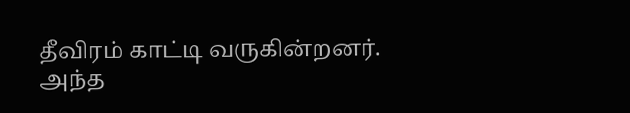தீவிரம் காட்டி வருகின்றனர்.
அந்த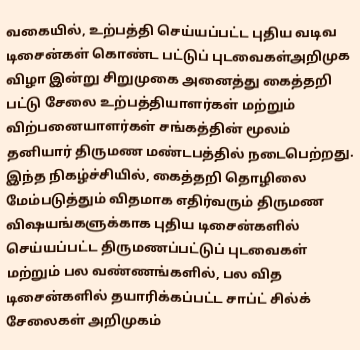வகையில், உற்பத்தி செய்யப்பட்ட புதிய வடிவ டிசைன்கள் கொண்ட பட்டுப் புடவைகள்அறிமுக விழா இன்று சிறுமுகை அனைத்து கைத்தறி பட்டு சேலை உற்பத்தியாளர்கள் மற்றும் விற்பனையாளர்கள் சங்கத்தின் மூலம் தனியார் திருமண மண்டபத்தில் நடைபெற்றது.
இந்த நிகழ்ச்சியில், கைத்தறி தொழிலை மேம்படுத்தும் விதமாக எதிர்வரும் திருமண விஷயங்களுக்காக புதிய டிசைன்களில் செய்யப்பட்ட திருமணப்பட்டுப் புடவைகள் மற்றும் பல வண்ணங்களில், பல வித டிசைன்களில் தயாரிக்கப்பட்ட சாப்ட் சில்க் சேலைகள் அறிமுகம்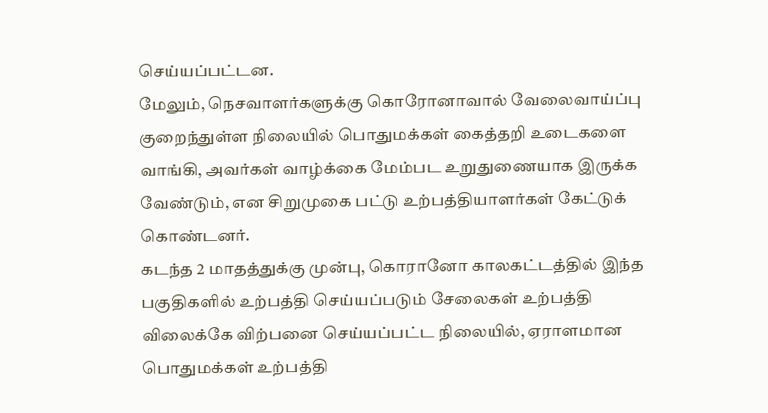செய்யப்பட்டன.
மேலும், நெசவாளர்களுக்கு கொரோனாவால் வேலைவாய்ப்பு குறைந்துள்ள நிலையில் பொதுமக்கள் கைத்தறி உடைகளை வாங்கி, அவர்கள் வாழ்க்கை மேம்பட உறுதுணையாக இருக்க வேண்டும், என சிறுமுகை பட்டு உற்பத்தியாளர்கள் கேட்டுக் கொண்டனர்.
கடந்த 2 மாதத்துக்கு முன்பு, கொரானோ காலகட்டத்தில் இந்த பகுதிகளில் உற்பத்தி செய்யப்படும் சேலைகள் உற்பத்தி விலைக்கே விற்பனை செய்யப்பட்ட நிலையில், ஏராளமான பொதுமக்கள் உற்பத்தி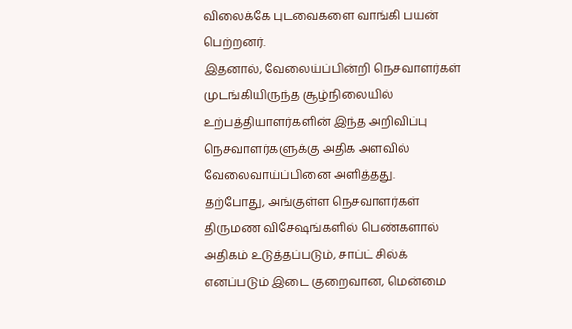விலைக்கே புடவைகளை வாங்கி பயன் பெற்றனர்.
இதனால், வேலைய்ப்பின்றி நெசவாளர்கள் முடங்கியிருந்த சூழ்நிலையில் உற்பத்தியாளர்களின் இந்த அறிவிப்பு நெசவாளர்களுக்கு அதிக அளவில் வேலைவாய்ப்பினை அளித்தது.
தற்போது, அங்குள்ள நெசவாளர்கள் திருமண விசேஷங்களில் பெண்களால் அதிகம் உடுத்தப்படும், சாப்ட் சில்க் எனப்படும் இடை குறைவான, மென்மை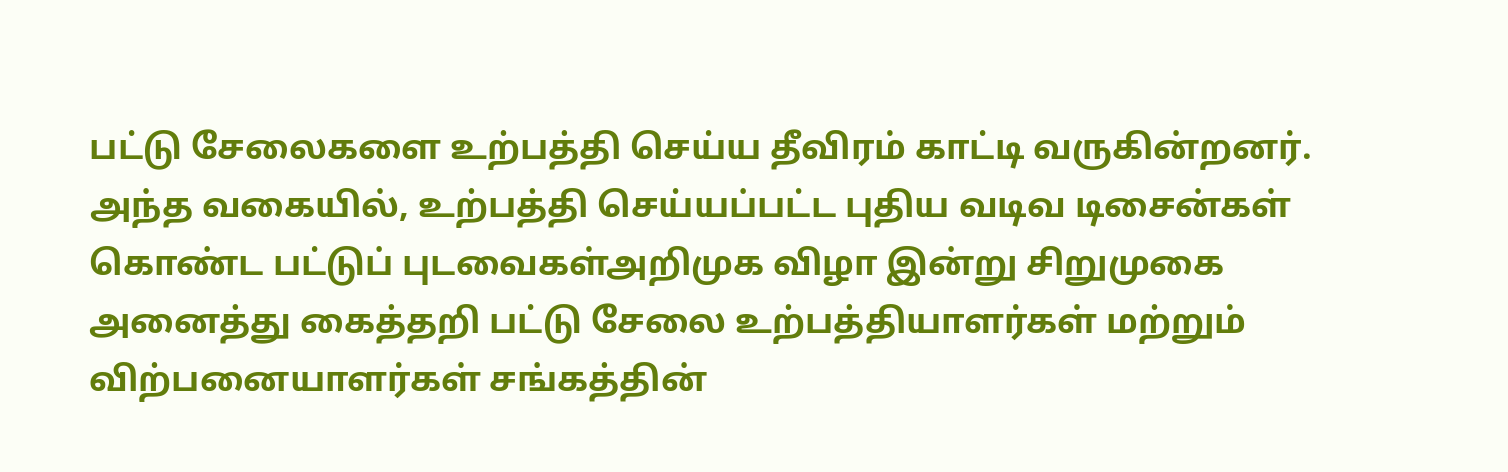பட்டு சேலைகளை உற்பத்தி செய்ய தீவிரம் காட்டி வருகின்றனர்.
அந்த வகையில், உற்பத்தி செய்யப்பட்ட புதிய வடிவ டிசைன்கள் கொண்ட பட்டுப் புடவைகள்அறிமுக விழா இன்று சிறுமுகை அனைத்து கைத்தறி பட்டு சேலை உற்பத்தியாளர்கள் மற்றும் விற்பனையாளர்கள் சங்கத்தின்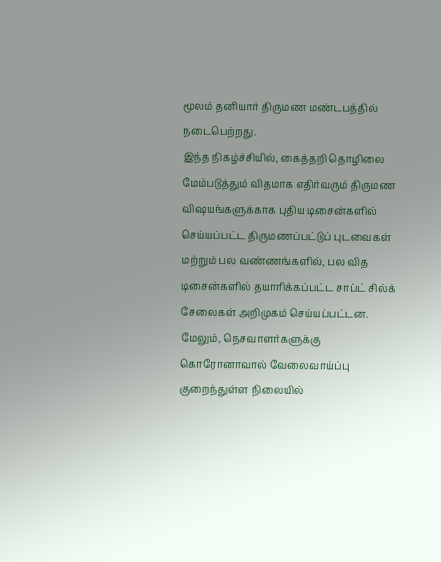மூலம் தனியார் திருமண மண்டபத்தில் நடைபெற்றது.
இந்த நிகழ்ச்சியில், கைத்தறி தொழிலை மேம்படுத்தும் விதமாக எதிர்வரும் திருமண விஷயங்களுக்காக புதிய டிசைன்களில் செய்யப்பட்ட திருமணப்பட்டுப் புடவைகள் மற்றும் பல வண்ணங்களில், பல வித டிசைன்களில் தயாரிக்கப்பட்ட சாப்ட் சில்க் சேலைகள் அறிமுகம் செய்யப்பட்டன.
மேலும், நெசவாளர்களுக்கு கொரோனாவால் வேலைவாய்ப்பு குறைந்துள்ள நிலையில்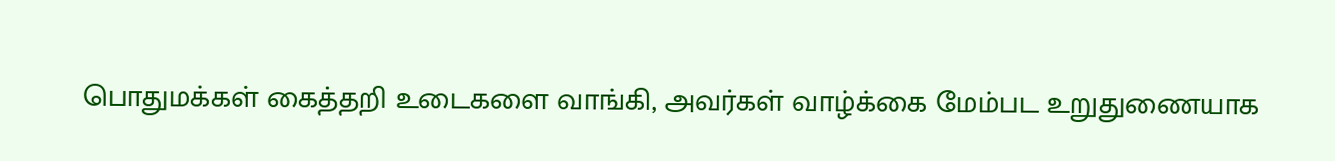பொதுமக்கள் கைத்தறி உடைகளை வாங்கி, அவர்கள் வாழ்க்கை மேம்பட உறுதுணையாக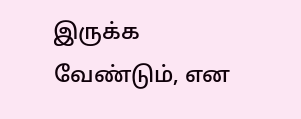இருக்க வேண்டும், என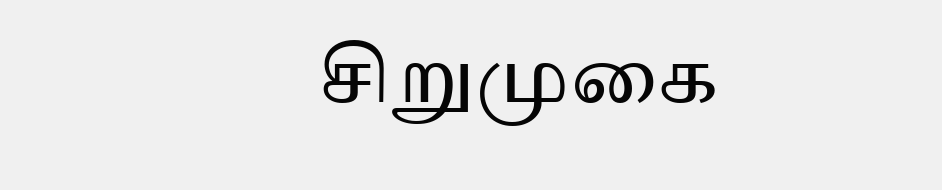சிறுமுகை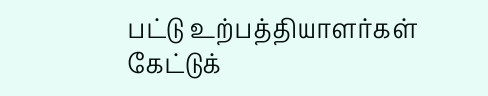பட்டு உற்பத்தியாளர்கள் கேட்டுக்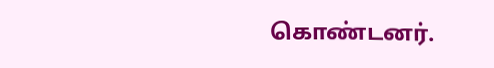கொண்டனர்.